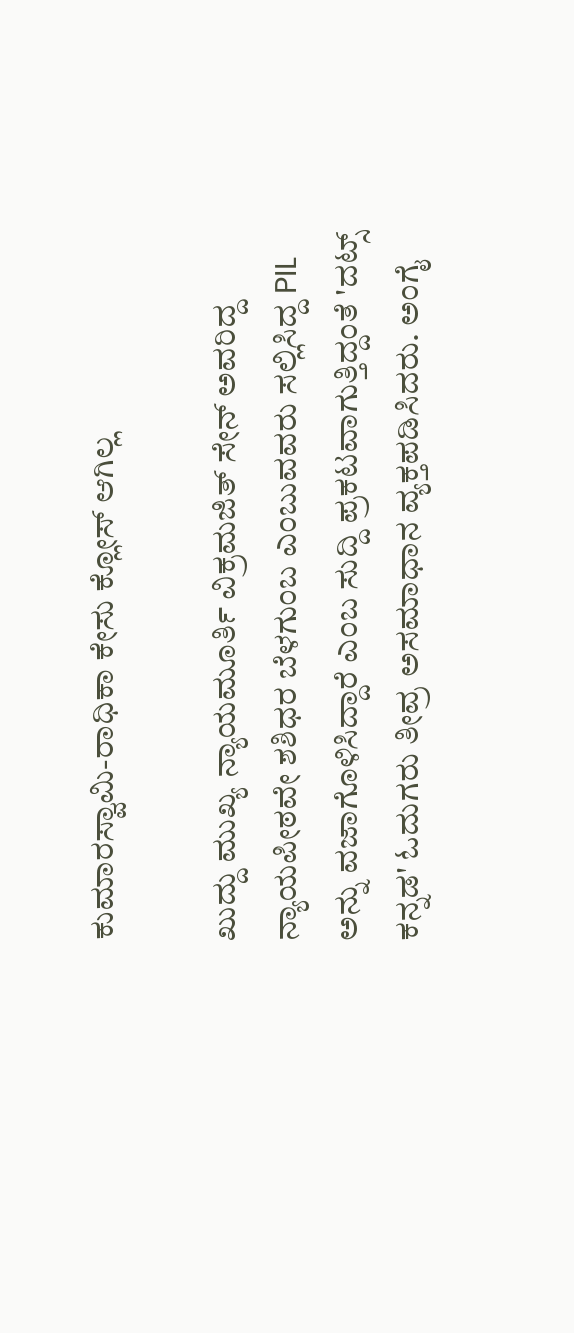ಕುಮಾರಸ್ವಾಮಿ-ರಾಧಿಕಾ ಕೇಸು ಕ್ಲೋಸ್ ಆಗಿಲ್ಲ

ಖುದ್ದು ಮುಖ್ಯ ನ್ಯಾಯಮೂರ್ತಿ ವಿಕ್ರಮಜಿತ್ ಸೇನ್ ಅವರಿದ್ದ ನ್ಯಾಯಪೀಠವೇ ಶಶಿಧರ ಬೆಳಗುಂಬ ಎಂಬುವವರು ಸಲ್ಲಿಸಿದ್ದ PIL ಅನ್ನು ವಜಾಗೊಳಿಸಿದ್ದಾರೆ ಎಂಬ ಸುದ್ದಿ ಪ್ರಕಟವಾಗುತ್ತಿದ್ದಂತೆ 'ದಟ್ಸ್ ಕನ್ನಡ' ಓದುಗರು ತೀವ್ರ ಅಸಮಾಧಾನ ವ್ಯಕ್ತಪಡಿಸಿದರು. ಅಂಗೈ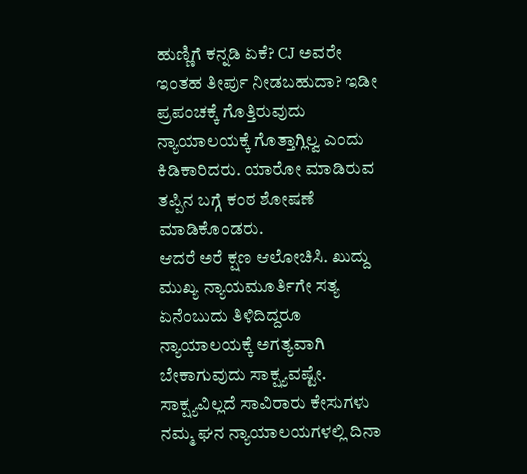ಹುಣ್ಣಿಗೆ ಕನ್ನಡಿ ಏಕೆ? CJ ಅವರೇ ಇಂತಹ ತೀರ್ಪು ನೀಡಬಹುದಾ? ಇಡೀ ಪ್ರಪಂಚಕ್ಕೆ ಗೊತ್ತಿರುವುದು ನ್ಯಾಯಾಲಯಕ್ಕೆ ಗೊತ್ತಾಗ್ಲಿಲ್ವ ಎಂದು ಕಿಡಿಕಾರಿದರು. ಯಾರೋ ಮಾಡಿರುವ ತಪ್ಪಿನ ಬಗ್ಗೆ ಕಂಠ ಶೋಷಣೆ ಮಾಡಿಕೊಂಡರು.
ಆದರೆ ಅರೆ ಕ್ಷಣ ಆಲೋಚಿಸಿ. ಖುದ್ದು ಮುಖ್ಯ ನ್ಯಾಯಮೂರ್ತಿಗೇ ಸತ್ಯ ಏನೆಂಬುದು ತಿಳಿದಿದ್ದರೂ ನ್ಯಾಯಾಲಯಕ್ಕೆ ಅಗತ್ಯವಾಗಿ ಬೇಕಾಗುವುದು ಸಾಕ್ಷ್ಯವಷ್ಟೇ. ಸಾಕ್ಷ್ಯವಿಲ್ಲದೆ ಸಾವಿರಾರು ಕೇಸುಗಳು ನಮ್ಮ ಘನ ನ್ಯಾಯಾಲಯಗಳಲ್ಲಿ ದಿನಾ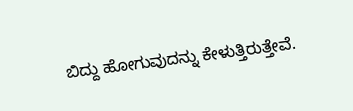ಬಿದ್ದು ಹೋಗುವುದನ್ನು ಕೇಳುತ್ತಿರುತ್ತೇವೆ.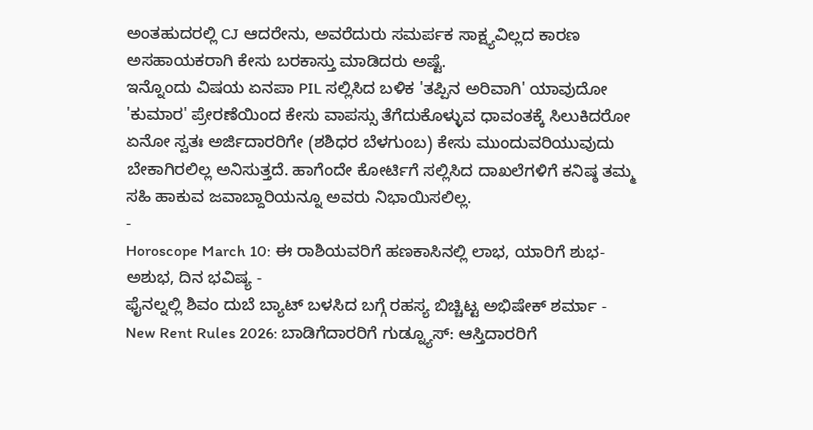ಅಂತಹುದರಲ್ಲಿ CJ ಆದರೇನು, ಅವರೆದುರು ಸಮರ್ಪಕ ಸಾಕ್ಷ್ಯವಿಲ್ಲದ ಕಾರಣ ಅಸಹಾಯಕರಾಗಿ ಕೇಸು ಬರಕಾಸ್ತು ಮಾಡಿದರು ಅಷ್ಟೆ.
ಇನ್ನೊಂದು ವಿಷಯ ಏನಪಾ PIL ಸಲ್ಲಿಸಿದ ಬಳಿಕ 'ತಪ್ಪಿನ ಅರಿವಾಗಿ' ಯಾವುದೋ 'ಕುಮಾರ' ಪ್ರೇರಣೆಯಿಂದ ಕೇಸು ವಾಪಸ್ಸು ತೆಗೆದುಕೊಳ್ಳುವ ಧಾವಂತಕ್ಕೆ ಸಿಲುಕಿದರೋ ಏನೋ ಸ್ವತಃ ಅರ್ಜಿದಾರರಿಗೇ (ಶಶಿಧರ ಬೆಳಗುಂಬ) ಕೇಸು ಮುಂದುವರಿಯುವುದು ಬೇಕಾಗಿರಲಿಲ್ಲ ಅನಿಸುತ್ತದೆ. ಹಾಗೆಂದೇ ಕೋರ್ಟಿಗೆ ಸಲ್ಲಿಸಿದ ದಾಖಲೆಗಳಿಗೆ ಕನಿಷ್ಠ ತಮ್ಮ ಸಹಿ ಹಾಕುವ ಜವಾಬ್ದಾರಿಯನ್ನೂ ಅವರು ನಿಭಾಯಿಸಲಿಲ್ಲ.
-
Horoscope March 10: ಈ ರಾಶಿಯವರಿಗೆ ಹಣಕಾಸಿನಲ್ಲಿ ಲಾಭ, ಯಾರಿಗೆ ಶುಭ-ಅಶುಭ, ದಿನ ಭವಿಷ್ಯ -
ಫೈನಲ್ನಲ್ಲಿ ಶಿವಂ ದುಬೆ ಬ್ಯಾಟ್ ಬಳಸಿದ ಬಗ್ಗೆ ರಹಸ್ಯ ಬಿಚ್ಚಿಟ್ಟ ಅಭಿಷೇಕ್ ಶರ್ಮಾ -
New Rent Rules 2026: ಬಾಡಿಗೆದಾರರಿಗೆ ಗುಡ್ನ್ಯೂಸ್: ಆಸ್ತಿದಾರರಿಗೆ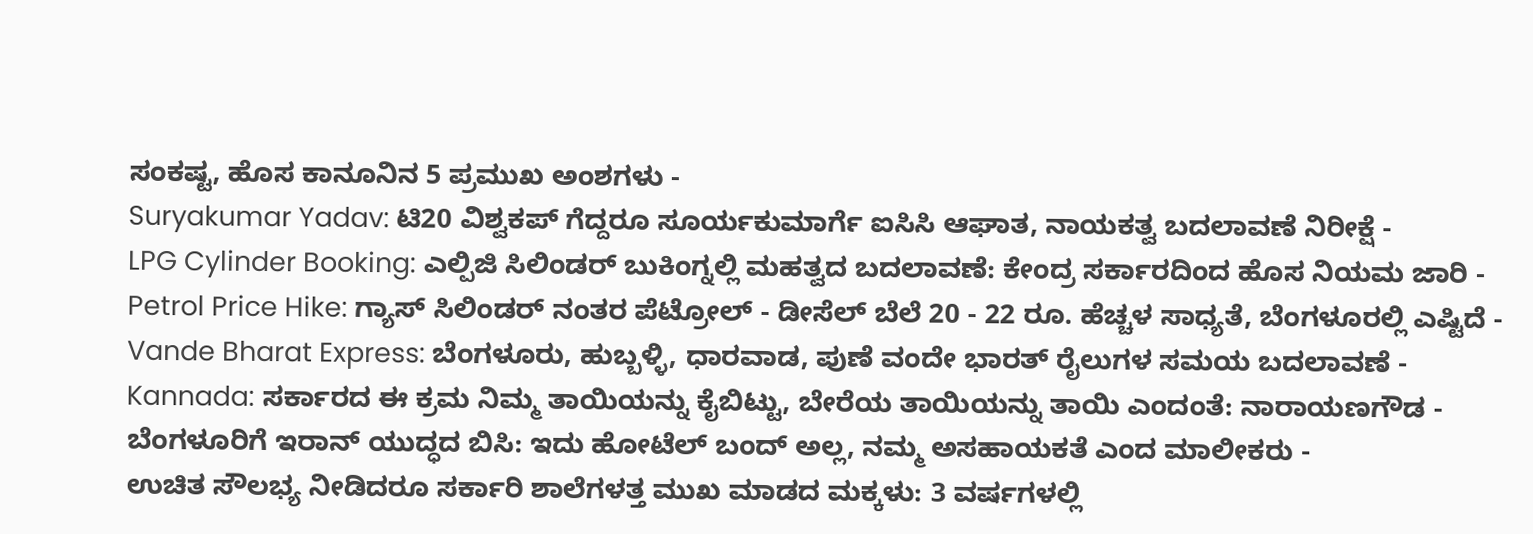ಸಂಕಷ್ಟ, ಹೊಸ ಕಾನೂನಿನ 5 ಪ್ರಮುಖ ಅಂಶಗಳು -
Suryakumar Yadav: ಟಿ20 ವಿಶ್ವಕಪ್ ಗೆದ್ದರೂ ಸೂರ್ಯಕುಮಾರ್ಗೆ ಐಸಿಸಿ ಆಘಾತ, ನಾಯಕತ್ವ ಬದಲಾವಣೆ ನಿರೀಕ್ಷೆ -
LPG Cylinder Booking: ಎಲ್ಪಿಜಿ ಸಿಲಿಂಡರ್ ಬುಕಿಂಗ್ನಲ್ಲಿ ಮಹತ್ವದ ಬದಲಾವಣೆ: ಕೇಂದ್ರ ಸರ್ಕಾರದಿಂದ ಹೊಸ ನಿಯಮ ಜಾರಿ -
Petrol Price Hike: ಗ್ಯಾಸ್ ಸಿಲಿಂಡರ್ ನಂತರ ಪೆಟ್ರೋಲ್ - ಡೀಸೆಲ್ ಬೆಲೆ 20 - 22 ರೂ. ಹೆಚ್ಚಳ ಸಾಧ್ಯತೆ, ಬೆಂಗಳೂರಲ್ಲಿ ಎಷ್ಟಿದೆ -
Vande Bharat Express: ಬೆಂಗಳೂರು, ಹುಬ್ಬಳ್ಳಿ, ಧಾರವಾಡ, ಪುಣೆ ವಂದೇ ಭಾರತ್ ರೈಲುಗಳ ಸಮಯ ಬದಲಾವಣೆ -
Kannada: ಸರ್ಕಾರದ ಈ ಕ್ರಮ ನಿಮ್ಮ ತಾಯಿಯನ್ನು ಕೈಬಿಟ್ಟು, ಬೇರೆಯ ತಾಯಿಯನ್ನು ತಾಯಿ ಎಂದಂತೆ: ನಾರಾಯಣಗೌಡ -
ಬೆಂಗಳೂರಿಗೆ ಇರಾನ್ ಯುದ್ಧದ ಬಿಸಿ: ಇದು ಹೋಟೆಲ್ ಬಂದ್ ಅಲ್ಲ, ನಮ್ಮ ಅಸಹಾಯಕತೆ ಎಂದ ಮಾಲೀಕರು -
ಉಚಿತ ಸೌಲಭ್ಯ ನೀಡಿದರೂ ಸರ್ಕಾರಿ ಶಾಲೆಗಳತ್ತ ಮುಖ ಮಾಡದ ಮಕ್ಕಳು: 3 ವರ್ಷಗಳಲ್ಲಿ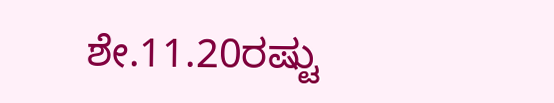ಶೇ.11.20ರಷ್ಟು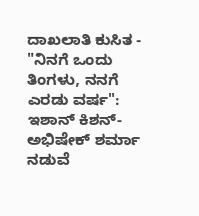ದಾಖಲಾತಿ ಕುಸಿತ -
"ನಿನಗೆ ಒಂದು ತಿಂಗಳು, ನನಗೆ ಎರಡು ವರ್ಷ": ಇಶಾನ್ ಕಿಶನ್-ಅಭಿಷೇಕ್ ಶರ್ಮಾ ನಡುವೆ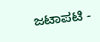ಜಟಾಪಟಿ -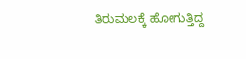ತಿರುಮಲಕ್ಕೆ ಹೋಗುತ್ತಿದ್ದ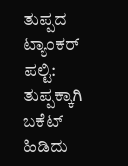ತುಪ್ಪದ ಟ್ಯಾಂಕರ್ ಪಲ್ಟಿ: ತುಪ್ಪಕ್ಕಾಗಿ ಬಕೆಟ್ ಹಿಡಿದು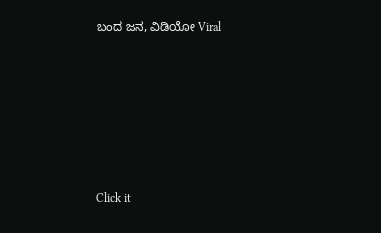ಬಂದ ಜನ, ವಿಡಿಯೋ Viral












Click it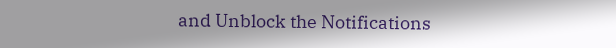and Unblock the Notifications